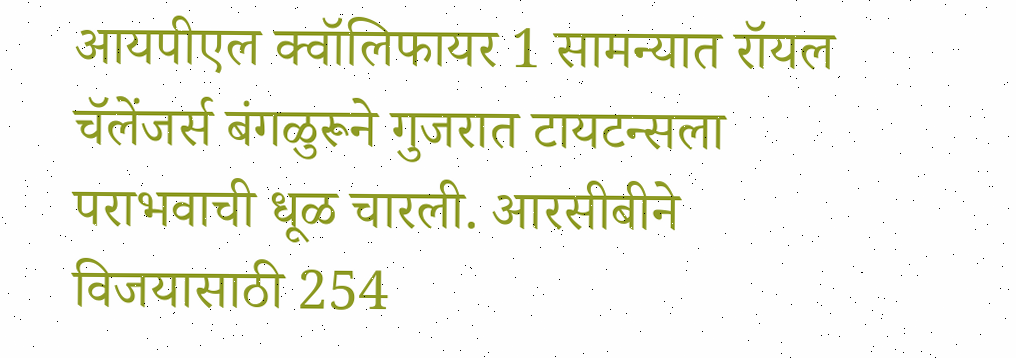आयपीएल क्वॉलिफायर 1 सामन्यात रॉयल चॅलेंजर्स बंगळुरूने गुजरात टायटन्सला पराभवाची धूळ चारली. आरसीबीने विजयासाठी 254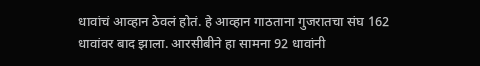धावांचं आव्हान ठेवलं होतं. हे आव्हान गाठताना गुजरातचा संघ 162 धावांवर बाद झाला. आरसीबीने हा सामना 92 धावांनी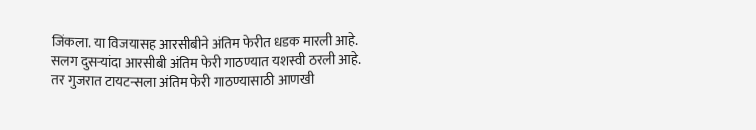जिंकला. या विजयासह आरसीबीने अंतिम फेरीत धडक मारली आहे. सलग दुसऱ्यांदा आरसीबी अंतिम फेरी गाठण्यात यशस्वी ठरली आहे. तर गुजरात टायटन्सला अंतिम फेरी गाठण्यासाठी आणखी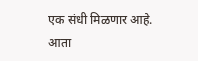एक संधी मिळणार आहे. आता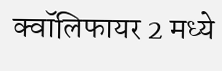क्वॉलिफायर 2 मध्ये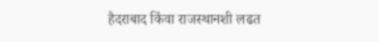हैदराबाद किंवा राजस्थानशी लढत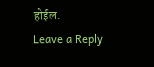होईल.
Leave a Reply